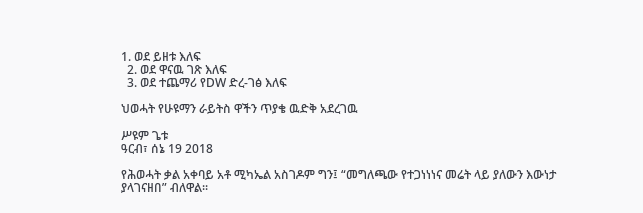1. ወደ ይዘቱ እለፍ
  2. ወደ ዋናዉ ገጽ እለፍ
  3. ወደ ተጨማሪ የDW ድረ-ገፅ እለፍ

ህወሓት የሁዩማን ራይትስ ዋችን ጥያቄ ዉድቅ አደረገዉ

ሥዩም ጌቱ
ዓርብ፣ ሰኔ 19 2018

የሕወሓት ቃል አቀባይ አቶ ሚካኤል አስገዶም ግን፤ “መግለጫው የተጋነነነና መሬት ላይ ያለውን እውነታ ያላገናዘበ” ብለዋል፡፡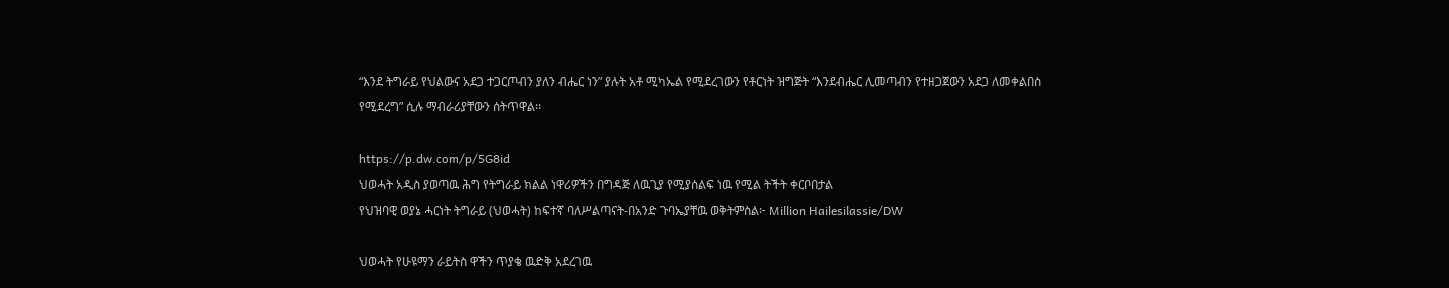“እንደ ትግራይ የህልውና አደጋ ተጋርጦብን ያለን ብሔር ነን” ያሉት አቶ ሚካኤል የሚደረገውን የቶርነት ዝግጅት “እንደብሔር ሊመጣብን የተዘጋጀውን አደጋ ለመቀልበስ የሚደረግ” ሲሉ ማብራሪያቸውን ሰትጥዋል፡፡

https://p.dw.com/p/5G8id
ህወሓት አዲስ ያወጣዉ ሕግ የትግራይ ክልል ነዋሪዎችን በግዳጅ ለዉጊያ የሚያሰልፍ ነዉ የሚል ትችት ቀርቦበታል
የህዝባዊ ወያኔ ሓርነት ትግራይ (ህወሓት) ከፍተኛ ባለሥልጣናት-በአንድ ጉባኤያቸዉ ወቅትምስል፦ Million Hailesilassie/DW

ህወሓት የሁዩማን ራይትስ ዋችን ጥያቄ ዉድቅ አደረገዉ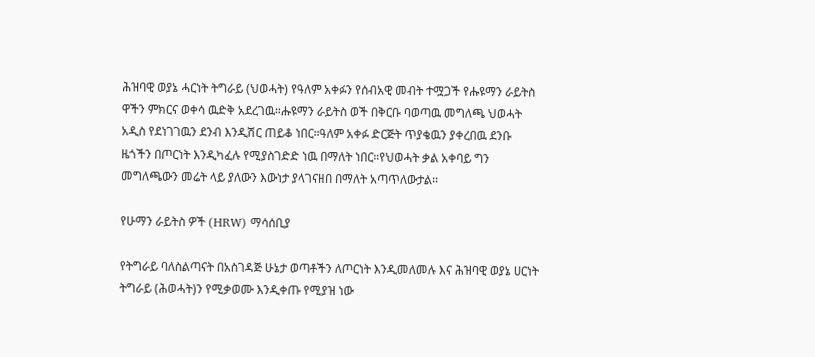ሕዝባዊ ወያኔ ሓርነት ትግራይ (ህወሓት) የዓለም አቀፉን የሰብአዊ መብት ተሟጋች የሑዩማን ራይትስ ዋችን ምክርና ወቀሳ ዉድቅ አደረገዉ።ሑዩማን ራይትስ ወች በቅርቡ ባወጣዉ መግለጫ ህወሓት አዲስ የደነገገዉን ደንብ እንዲሽር ጠይቆ ነበር።ዓለም አቀፉ ድርጅት ጥያቄዉን ያቀረበዉ ደንቡ ዜጎችን በጦርነት እንዲካፈሉ የሚያስገድድ ነዉ በማለት ነበር።የህወሓት ቃል አቀባይ ግን መግለጫውን መሬት ላይ ያለውን እውነታ ያላገናዘበ በማለት አጣጥለውታል፡፡

የሁማን ራይትስ ዎች (HRW) ማሳሰቢያ

የትግራይ ባለስልጣናት በአስገዳጅ ሁኔታ ወጣቶችን ለጦርነት እንዲመለመሉ እና ሕዝባዊ ወያኔ ሀርነት ትግራይ (ሕወሓት)ን የሚቃወሙ እንዲቀጡ የሚያዝ ነው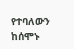የተባለውን ከሰሞኑ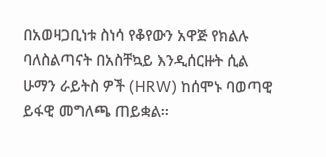በአወዛጋቢነቱ ስነሳ የቆየውን አዋጅ የክልሉ ባለስልጣናት በአስቸኳይ እንዲሰርዙት ሲል ሁማን ራይትስ ዎች (HRW) ከሰሞኑ ባወጣዊ ይፋዊ መግለጫ ጠይቋል፡፡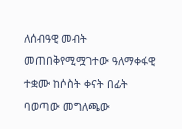ለሰብዓዊ መብት መጠበቅየሚሟገተው ዓለማቀፋዊ ተቋሙ ከሶስት ቀናት በፊት ባወጣው መግለጫው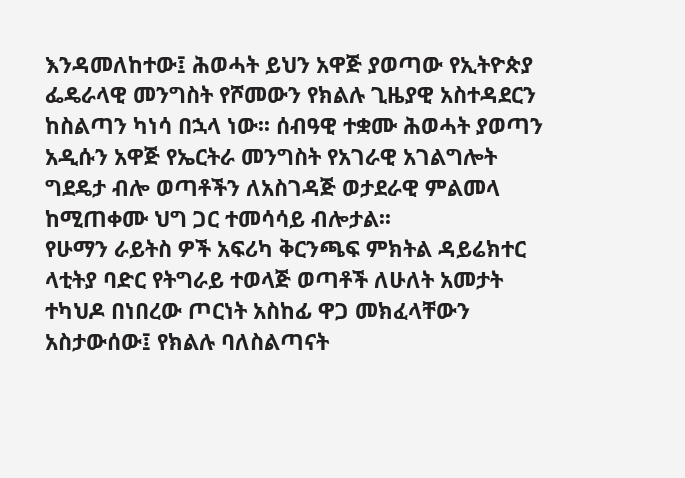እንዳመለከተው፤ ሕወሓት ይህን አዋጅ ያወጣው የኢትዮጵያ ፌዴራላዊ መንግስት የሾመውን የክልሉ ጊዜያዊ አስተዳደርን ከስልጣን ካነሳ በኋላ ነው፡፡ ሰብዓዊ ተቋሙ ሕወሓት ያወጣን አዲሱን አዋጅ የኤርትራ መንግስት የአገራዊ አገልግሎት ግደዴታ ብሎ ወጣቶችን ለአስገዳጅ ወታደራዊ ምልመላ ከሚጠቀሙ ህግ ጋር ተመሳሳይ ብሎታል፡፡
የሁማን ራይትስ ዎች አፍሪካ ቅርንጫፍ ምክትል ዳይሬክተር ላቲትያ ባድር የትግራይ ተወላጅ ወጣቶች ለሁለት አመታት ተካህዶ በነበረው ጦርነት አስከፊ ዋጋ መክፈላቸውን አስታውሰው፤ የክልሉ ባለስልጣናት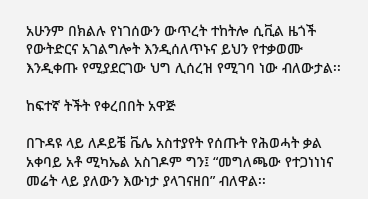አሁንም በክልሉ የነገሰውን ውጥረት ተከትሎ ሲቪል ዜጎች የውትድርና አገልግሎት እንዲሰለጥኑና ይህን የተቃወሙ እንዲቀጡ የሚያደርገው ህግ ሊሰረዝ የሚገባ ነው ብለውታል፡፡

ከፍተኛ ትችት የቀረበበት አዋጅ

በጉዳዩ ላይ ለዶይቼ ቬሌ አስተያየት የሰጡት የሕወሓት ቃል አቀባይ አቶ ሚካኤል አስገዶም ግን፤ “መግለጫው የተጋነነነና መሬት ላይ ያለውን እውነታ ያላገናዘበ” ብለዋል፡፡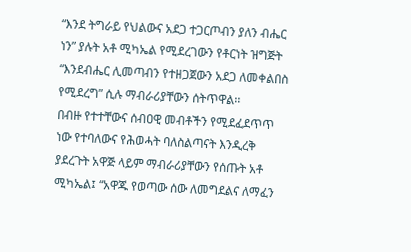“እንደ ትግራይ የህልውና አደጋ ተጋርጦብን ያለን ብሔር ነን” ያሉት አቶ ሚካኤል የሚደረገውን የቶርነት ዝግጅት “እንደብሔር ሊመጣብን የተዘጋጀውን አደጋ ለመቀልበስ የሚደረግ” ሲሉ ማብራሪያቸውን ሰትጥዋል፡፡
በብዙ የተተቸውና ሰብዐዊ መብቶችን የሚደፈደጥጥ ነው የተባለውና የሕወሓት ባለስልጣናት እንዲረቅ ያደረጉት አዋጅ ላይም ማብራሪያቸውን የሰጡት አቶ ሚካኤል፤ “አዋጁ የወጣው ሰው ለመግደልና ለማፈን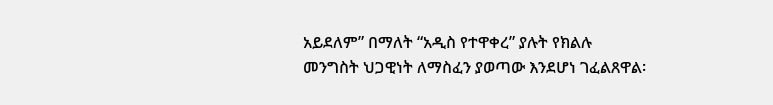አይደለም” በማለት “አዲስ የተዋቀረ” ያሉት የክልሉ መንግስት ህጋዊነት ለማስፈን ያወጣው እንደሆነ ገፈልጸዋል፡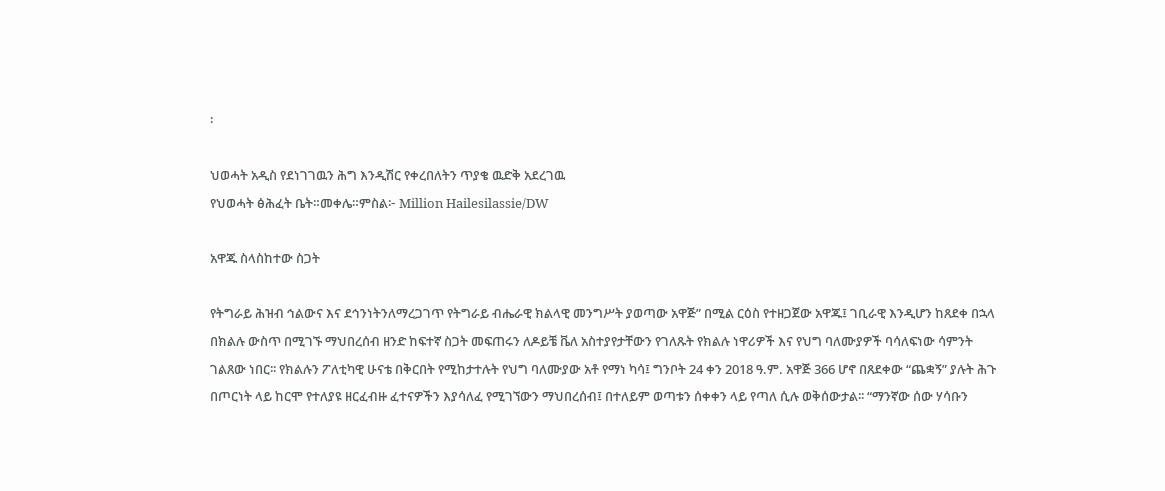፡

ህወሓት አዲስ የደነገገዉን ሕግ እንዲሽር የቀረበለትን ጥያቄ ዉድቅ አደረገዉ
የህወሓት ፅሕፈት ቤት።መቀሌ።ምስል፦ Million Hailesilassie/DW

አዋጁ ስላስከተው ስጋት

የትግራይ ሕዝብ ኅልውና እና ደኅንነትንለማረጋገጥ የትግራይ ብሔራዊ ክልላዊ መንግሥት ያወጣው አዋጅ” በሚል ርዕስ የተዘጋጀው አዋጁ፤ ገቢራዊ እንዲሆን ከጸደቀ በኋላ በክልሉ ውስጥ በሚገኙ ማህበረሰብ ዘንድ ከፍተኛ ስጋት መፍጠሩን ለዶይቼ ቬለ አስተያየታቸውን የገለጹት የክልሉ ነዋሪዎች እና የህግ ባለሙያዎች ባሳለፍነው ሳምንት ገልጸው ነበር፡፡ የክልሉን ፖለቲካዊ ሁናቴ በቅርበት የሚከታተሉት የህግ ባለሙያው አቶ የማነ ካሳ፤ ግንቦት 24 ቀን 2018 ዓ.ም. አዋጅ 366 ሆኖ በጸደቀው “ጨቋኝ” ያሉት ሕጉ በጦርነት ላይ ከርሞ የተለያዩ ዘርፈብዙ ፈተናዎችን እያሳለፈ የሚገኘውን ማህበረሰብ፤ በተለይም ወጣቱን ሰቀቀን ላይ የጣለ ሲሉ ወቅሰውታል፡፡ “ማንኛው ሰው ሃሳቡን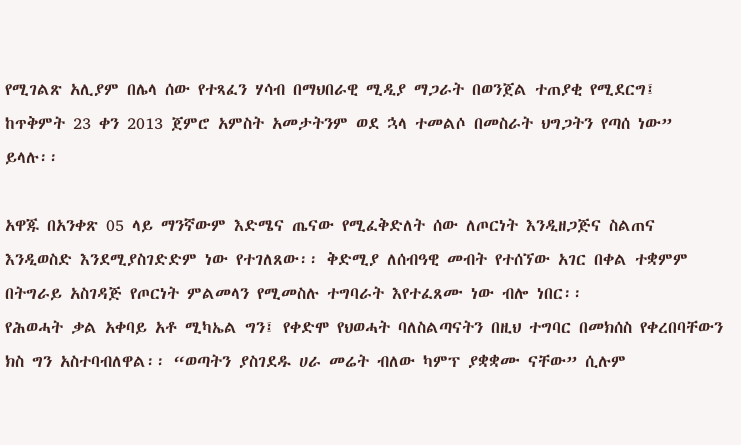የሚገልጽ አሊያም በሌላ ሰው የተጻፈን ሃሳብ በማህበራዊ ሚዲያ ማጋራት በወንጀል ተጠያቂ የሚደርግ፤ ከጥቅምት 23 ቀን 2013 ጀምሮ አምስት አመታትንም ወደ ኋላ ተመልሶ በመስራት ህግጋትን የጣሰ ነው” ይላሉ፡፡

አዋጁ በአንቀጽ 05 ላይ ማንኛውም እድሜና ጤናው የሚፈቅድለት ሰው ለጦርነት እንዲዘጋጅና ስልጠና እንዲወስድ እንደሚያስገድድም ነው የተገለጸው፡፡ ቅድሚያ ለሰብዓዊ መብት የተሰኘው አገር በቀል ተቋምም በትግራይ አስገዳጅ የጦርነት ምልመላን የሚመስሉ ተግባራት እየተፈጸሙ ነው ብሎ ነበር፡፡
የሕወሓት ቃል አቀባይ አቶ ሚካኤል ግን፤ የቀድሞ የህወሓት ባለስልጣናትን በዚህ ተግባር በመክሰስ የቀረበባቸውን ክስ ግን አስተባብለዋል፡፡ “ወጣትን ያስገደዱ ሀራ መሬት ብለው ካምፕ ያቋቋሙ ናቸው” ሲሉም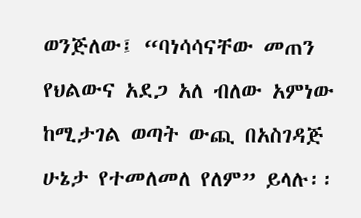ወንጅለው፤ “ባነሳሳናቸው መጠን የህልውና አደጋ አለ ብለው አምነው ከሚታገል ወጣት ውጪ በአስገዳጅ ሁኔታ የተመለመለ የለም” ይላሉ፡፡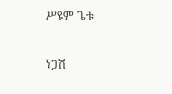ሥዩም ጌቱ

ነጋሽ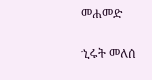መሐመድ

ኂሩት መለሰ